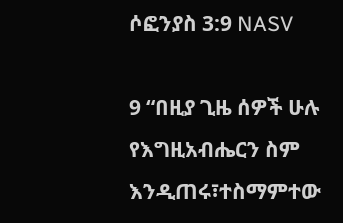ሶፎንያስ 3:9 NASV

9 “በዚያ ጊዜ ሰዎች ሁሉ የእግዚአብሔርን ስም እንዲጠሩ፣ተስማምተው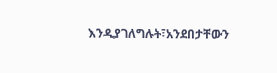እንዲያገለግሉት፣አንደበታቸውን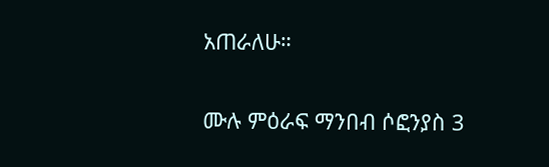አጠራለሁ።

ሙሉ ምዕራፍ ማንበብ ሶፎንያስ 3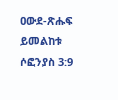ዐውደ-ጽሑፍ ይመልከቱ ሶፎንያስ 3:9